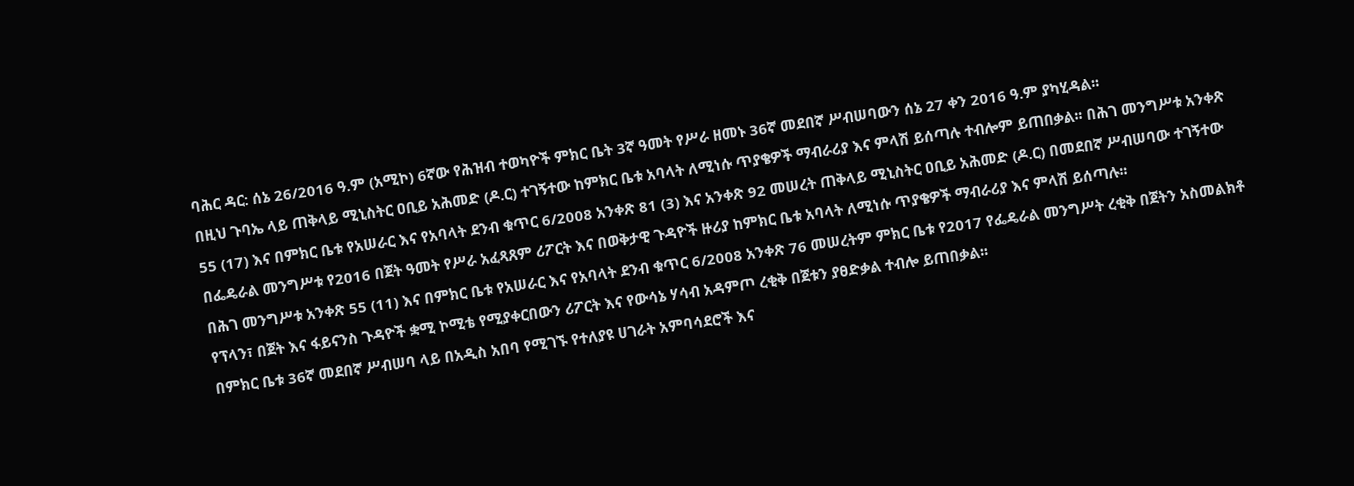ባሕር ዳር: ሰኔ 26/2016 ዓ.ም (አሚኮ) 6ኛው የሕዝብ ተወካዮች ምክር ቤት 3ኛ ዓመት የሥራ ዘመኑ 36ኛ መደበኛ ሥብሠባውን ሰኔ 27 ቀን 2016 ዓ.ም ያካሂዳል፡፡
በዚህ ጉባኤ ላይ ጠቅላይ ሚኒስትር ዐቢይ አሕመድ (ዶ.ር) ተገኝተው ከምክር ቤቱ አባላት ለሚነሱ ጥያቄዎች ማብራሪያ እና ምላሽ ይሰጣሉ ተብሎም ይጠበቃል፡፡ በሕገ መንግሥቱ አንቀጽ 55 (17) እና በምክር ቤቱ የአሠራር እና የአባላት ደንብ ቁጥር 6/2008 አንቀጽ 81 (3) እና አንቀጽ 92 መሠረት ጠቅላይ ሚኒስትር ዐቢይ አሕመድ (ዶ.ር) በመደበኛ ሥብሠባው ተገኝተው በፌዴራል መንግሥቱ የ2016 በጀት ዓመት የሥራ አፈጻጸም ሪፖርት እና በወቅታዊ ጉዳዮች ዙሪያ ከምክር ቤቱ አባላት ለሚነሱ ጥያቄዎች ማብራሪያ እና ምላሽ ይሰጣሉ፡፡
በሕገ መንግሥቱ አንቀጽ 55 (11) እና በምክር ቤቱ የአሠራር እና የአባላት ደንብ ቁጥር 6/2008 አንቀጽ 76 መሠረትም ምክር ቤቱ የ2017 የፌዴራል መንግሥት ረቂቅ በጀትን አስመልክቶ የፕላን፣ በጀት እና ፋይናንስ ጉዳዮች ቋሚ ኮሚቴ የሚያቀርበውን ሪፖርት እና የውሳኔ ሃሳብ አዳምጦ ረቂቅ በጀቱን ያፀድቃል ተብሎ ይጠበቃል፡፡
በምክር ቤቱ 36ኛ መደበኛ ሥብሠባ ላይ በአዲስ አበባ የሚገኙ የተለያዩ ሀገራት አምባሳደሮች እና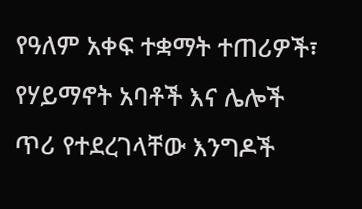የዓለም አቀፍ ተቋማት ተጠሪዎች፣ የሃይማኖት አባቶች እና ሌሎች ጥሪ የተደረገላቸው እንግዶች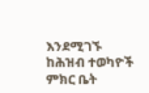እንደሚገኙ ከሕዝብ ተወካዮች ምክር ቤት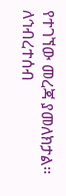የተገኘው መረጃ ያመለክታል፡፡
ለኅብረተሰብ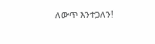ለውጥ እንተጋለን!